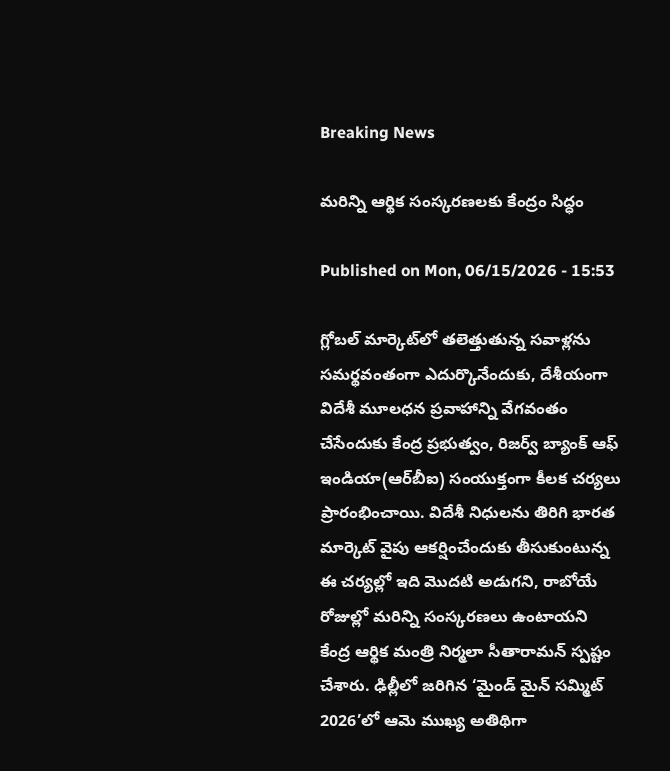Breaking News

మరిన్ని ఆర్థిక సంస్కరణలకు కేంద్రం సిద్ధం

Published on Mon, 06/15/2026 - 15:53

గ్లోబల్ మార్కెట్‌లో తలెత్తుతున్న సవాళ్లను సమర్థవంతంగా ఎదుర్కొనేందుకు, దేశీయంగా విదేశీ మూలధన ప్రవాహాన్ని వేగవంతం చేసేందుకు కేంద్ర ప్రభుత్వం, రిజర్వ్ బ్యాంక్ ఆఫ్ ఇండియా(ఆర్‌బీఐ) సంయుక్తంగా కీలక చర్యలు ప్రారంభించాయి. విదేశీ నిధులను తిరిగి భారత మార్కెట్ వైపు ఆకర్షించేందుకు తీసుకుంటున్న ఈ చర్యల్లో ఇది మొదటి అడుగని, రాబోయే రోజుల్లో మరిన్ని సంస్కరణలు ఉంటాయని కేంద్ర ఆర్థిక మంత్రి నిర్మలా సీతారామన్ స్పష్టం చేశారు. ఢిల్లీలో జరిగిన ‘మైండ్ మైన్ సమ్మిట్ 2026’లో ఆమె ముఖ్య అతిథిగా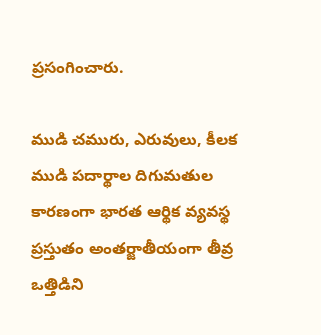ప్రసంగించారు.

ముడి చమురు, ఎరువులు, కీలక ముడి పదార్థాల దిగుమతుల కారణంగా భారత ఆర్థిక వ్యవస్థ ప్రస్తుతం అంతర్జాతీయంగా తీవ్ర ఒత్తిడిని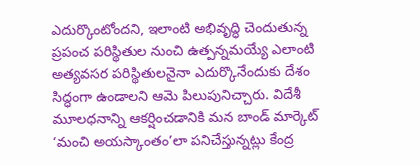ఎదుర్కొంటోందని, ఇలాంటి అభివృద్ధి చెందుతున్న ప్రపంచ పరిస్థితుల నుంచి ఉత్పన్నమయ్యే ఎలాంటి అత్యవసర పరిస్థితులనైనా ఎదుర్కొనేందుకు దేశం సిద్ధంగా ఉండాలని ఆమె పిలుపునిచ్చారు. విదేశీ మూలధనాన్ని ఆకర్షించడానికి మన బాండ్ మార్కెట్ ‘మంచి అయస్కాంతం’లా పనిచేస్తున్నట్లు కేంద్ర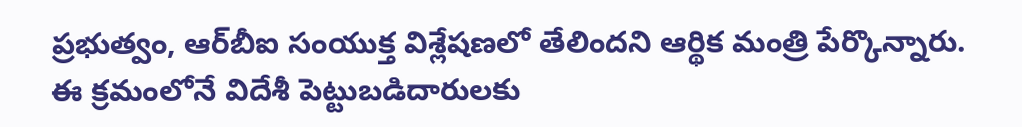ప్రభుత్వం, ఆర్‌బీఐ సంయుక్త విశ్లేషణలో తేలిందని ఆర్థిక మంత్రి పేర్కొన్నారు. ఈ క్రమంలోనే విదేశీ పెట్టుబడిదారులకు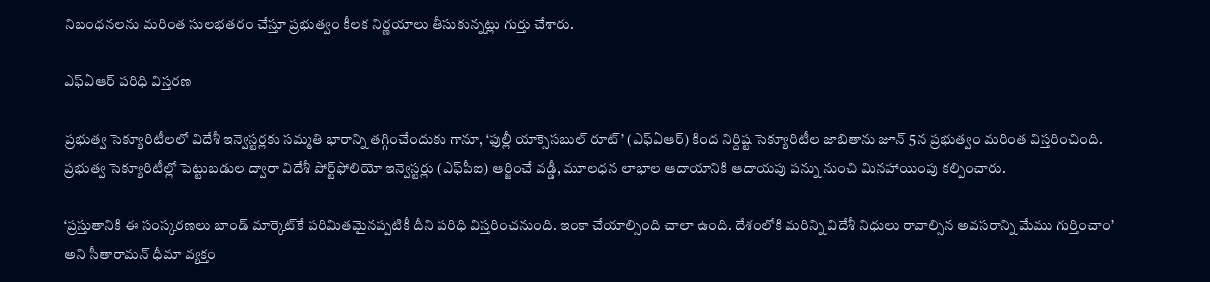నిబంధనలను మరింత సులభతరం చేస్తూ ప్రభుత్వం కీలక నిర్ణయాలు తీసుకున్నట్లు గుర్తు చేశారు.

ఎఫ్ఏఆర్ పరిధి విస్తరణ

ప్రభుత్వ సెక్యూరిటీలలో విదేశీ ఇన్వెస్టర్లకు సమ్మతి భారాన్ని తగ్గించేందుకు గానూ, ‘ఫుల్లీ యాక్సెసబుల్ రూట్’ (ఎఫ్‌ఏఆర్‌) కింద నిర్దిష్ట సెక్యూరిటీల జాబితాను జూన్ 5న ప్రభుత్వం మరింత విస్తరించింది. ప్రభుత్వ సెక్యూరిటీల్లో పెట్టుబడుల ద్వారా విదేశీ పోర్ట్‌ఫోలియో ఇన్వెస్టర్లు (ఎఫ్‌పీఐ) ఆర్జించే వడ్డీ, మూలధన లాభాల ఆదాయానికి ఆదాయపు పన్ను నుంచి మినహాయింపు కల్పించారు.

‘ప్రస్తుతానికి ఈ సంస్కరణలు బాండ్ మార్కెట్‌కే పరిమితమైనప్పటికీ దీని పరిధి విస్తరించనుంది. ఇంకా చేయాల్సింది చాలా ఉంది. దేశంలోకి మరిన్ని విదేశీ నిధులు రావాల్సిన అవసరాన్ని మేము గుర్తించాం’ అని సీతారామన్ ధీమా వ్యక్తం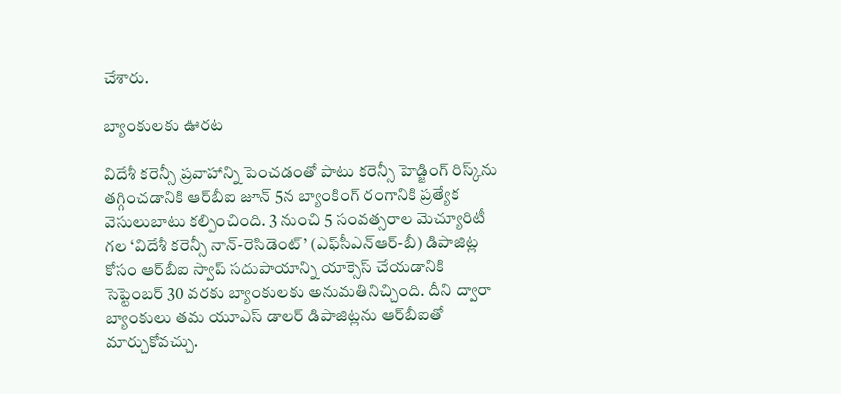చేశారు.

బ్యాంకులకు ఊరట

విదేశీ కరెన్సీ ప్రవాహాన్ని పెంచడంతో పాటు కరెన్సీ హెడ్జింగ్ రిస్క్‌ను తగ్గించడానికి ఆర్‌బీఐ జూన్ 5న బ్యాంకింగ్ రంగానికి ప్రత్యేక వెసులుబాటు కల్పించింది. 3 నుంచి 5 సంవత్సరాల మెచ్యూరిటీ గల ‘విదేశీ కరెన్సీ నాన్-రెసిడెంట్’ (ఎఫ్‌సీఎన్‌ఆర్‌-బీ) డిపాజిట్ల కోసం ఆర్‌బీఐ స్వాప్ సదుపాయాన్ని యాక్సెస్ చేయడానికి సెప్టెంబర్ 30 వరకు బ్యాంకులకు అనుమతినిచ్చింది. దీని ద్వారా బ్యాంకులు తమ యూఎస్ డాలర్ డిపాజిట్లను ఆర్‌బీఐతో మార్చుకోవచ్చు.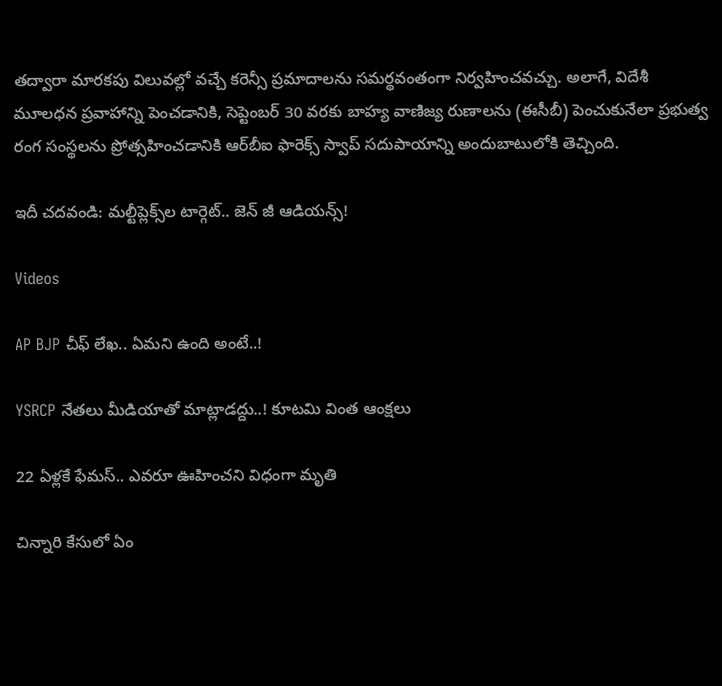తద్వారా మారకపు విలువల్లో వచ్చే కరెన్సీ ప్రమాదాలను సమర్థవంతంగా నిర్వహించవచ్చు. అలాగే, విదేశీ మూలధన ప్రవాహాన్ని పెంచడానికి, సెప్టెంబర్ 30 వరకు బాహ్య వాణిజ్య రుణాలను (ఈసీబీ) పెంచుకునేలా ప్రభుత్వ రంగ సంస్థలను ప్రోత్సహించడానికి ఆర్‌బీఐ ఫారెక్స్ స్వాప్ సదుపాయాన్ని అందుబాటులోకి తెచ్చింది.

ఇదీ చదవండి: మల్టీప్లెక్స్‌ల టార్గెట్.. జెన్ జీ ఆడియన్స్!

Videos

AP BJP చీఫ్ లేఖ.. ఏమని ఉంది అంటే..!

YSRCP నేతలు మీడియాతో మాట్లాడద్దు..! కూటమి వింత ఆంక్షలు

22 ఏళ్లకే ఫేమస్.. ఎవరూ ఊహించని విధంగా మృతి

చిన్నారి కేసులో ఏం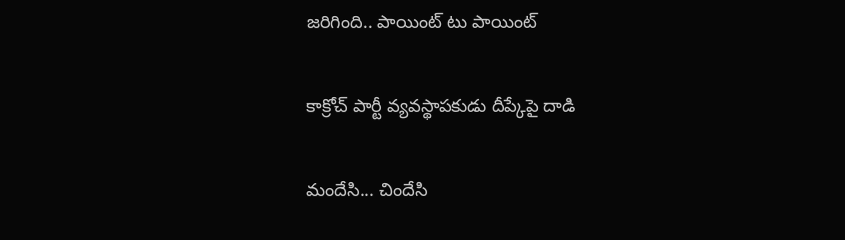జరిగింది.. పాయింట్ టు పాయింట్

కాక్రోచ్ పార్టీ వ్యవస్థాపకుడు దీప్కేపై దాడి

మందేసి... చిందేసి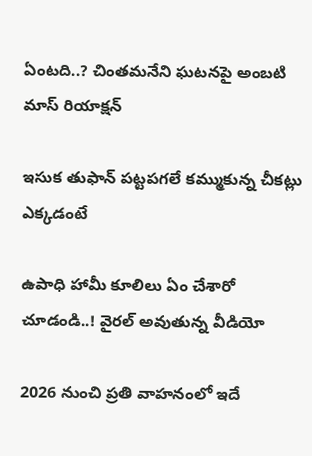ఏంటది..? చింతమనేని ఘటనపై అంబటి మాస్ రియాక్షన్

ఇసుక తుఫాన్ పట్టపగలే కమ్ముకున్న చీకట్లు ఎక్కడంటే

ఉపాధి హామీ కూలిలు ఏం చేశారో చూడండి..! వైరల్ అవుతున్న వీడియో

2026 నుంచి ప్రతి వాహనంలో ఇదే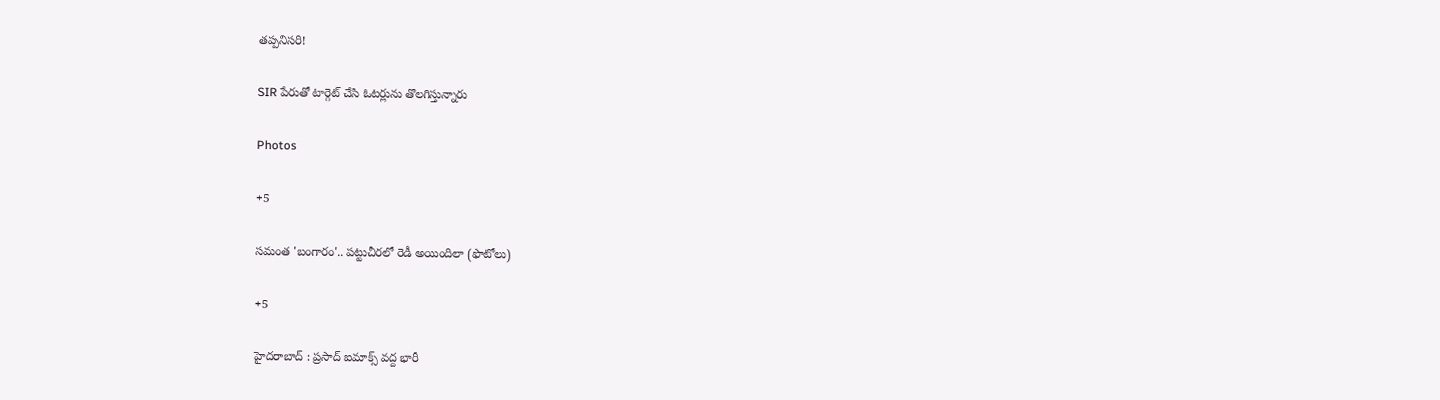తప్పనిసరి!

SIR పేరుతో టార్గెట్ చేసి ఓటర్లును తొలగిస్తున్నారు

Photos

+5

సమంత 'బంగారం'.. పట్టుచీరలో రెడీ అయిందిలా (ఫొటోలు)

+5

హైదరాబాద్ : ప్రసాద్ ఐమాక్స్ వద్ద భారీ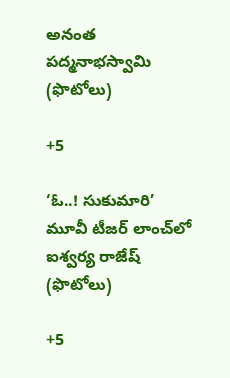అనంత పద్మనాభస్వామి (ఫొటోలు)

+5

‘ఓ..! సుకుమారి’ మూవీ టీజర్‌ లాంచ్‌లో ఐశ్వర్య రాజేష్ (ఫొటోలు)

+5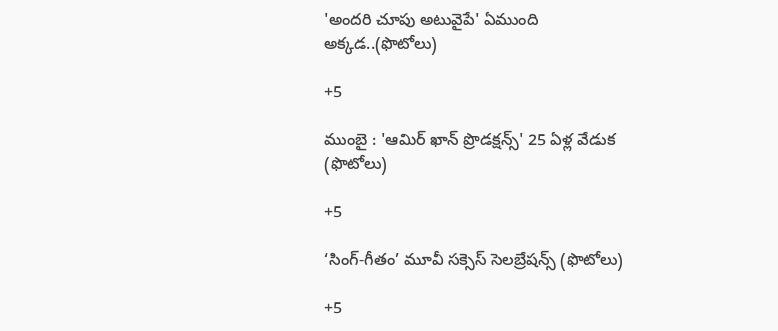'అందరి చూపు అటువైపే' ఏముంది అక్కడ..(ఫొటోలు)

+5

ముంబై : 'ఆమిర్ ఖాన్ ప్రొడక్షన్స్' 25 ఏళ్ల వేడుక (ఫొటోలు)

+5

‘సింగ్-గీతం’ మూవీ సక్సెస్ సెలబ్రేషన్స్ (ఫొటోలు)

+5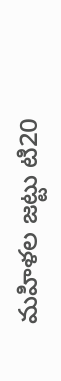మహిళల జట్టు టి20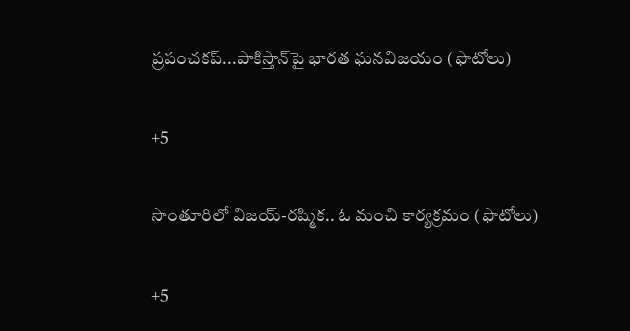ప్రపంచకప్‌...పాకిస్తాన్‌పై భారత ఘనవిజయం (ఫొటోలు)

+5

సొంతూరిలో విజయ్-రష్మిక.. ఓ మంచి కార్యక్రమం (ఫొటోలు)

+5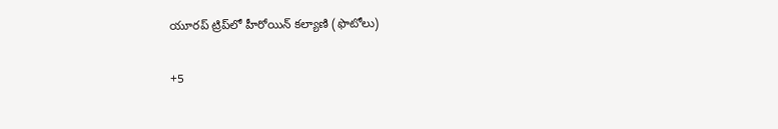యూరప్ ట్రిప్‌లో హీరోయిన్ కల్యాణి (ఫొటోలు)

+5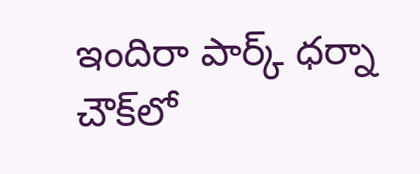ఇందిరా పార్క్ ధర్నా చౌక్‌లో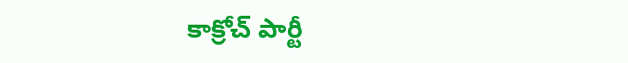కాక్రోచ్‌ పార్టీ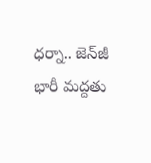ధర్నా.. జెన్‌జీ భారీ మద్దతు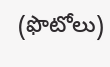(ఫొటోలు)